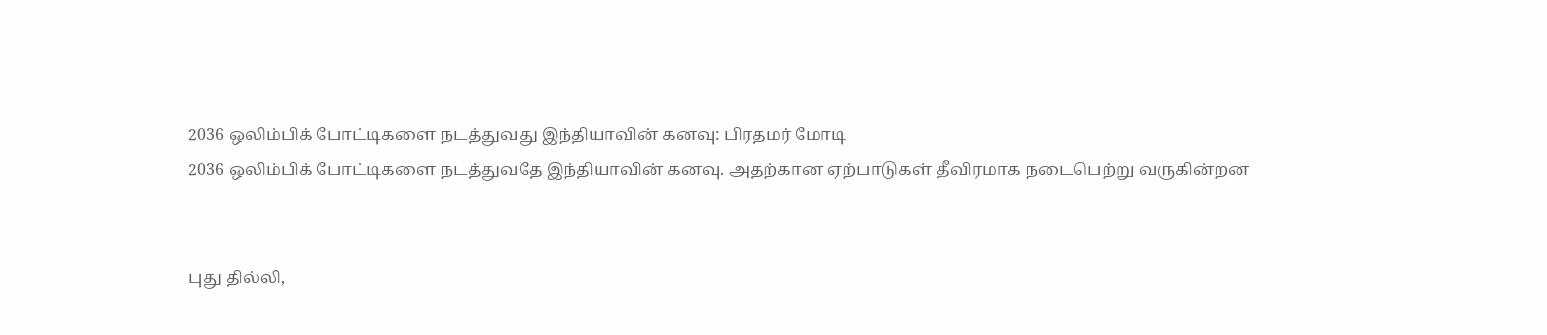2036 ஒலிம்பிக் போட்டிகளை நடத்துவது இந்தியாவின் கனவு: பிரதமர் மோடி
2036 ஒலிம்பிக் போட்டிகளை நடத்துவதே இந்தியாவின் கனவு. அதற்கான ஏற்பாடுகள் தீவிரமாக நடைபெற்று வருகின்றன


புது தில்லி,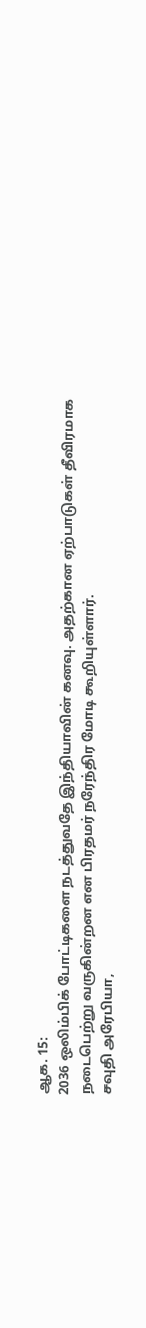ஆக. 15:
2036 ஒலிம்பிக் போட்டிகளை நடத்துவதே இந்தியாவின் கனவு. அதற்கான ஏற்பாடுகள் தீவிரமாக நடைபெற்று வருகின்றன என பிரதமர் நரேந்திர மோடி கூறியுள்ளார்.
சவுதி அரேபியா,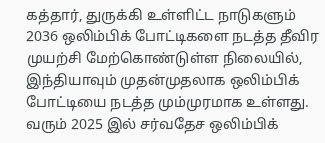கத்தார், துருக்கி உள்ளிட்ட நாடுகளும் 2036 ஒலிம்பிக் போட்டிகளை நடத்த தீவிர முயற்சி மேற்கொண்டுள்ள நிலையில், இந்தியாவும் முதன்முதலாக ஒலிம்பிக் போட்டியை நடத்த மும்முரமாக உள்ளது. வரும் 2025 இல் சர்வதேச ஒலிம்பிக்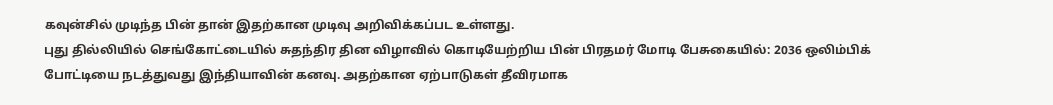கவுன்சில் முடிந்த பின் தான் இதற்கான முடிவு அறிவிக்கப்பட உள்ளது.
புது தில்லியில் செங்கோட்டையில் சுதந்திர தின விழாவில் கொடியேற்றிய பின் பிரதமர் மோடி பேசுகையில்: 2036 ஒலிம்பிக் போட்டியை நடத்துவது இந்தியாவின் கனவு. அதற்கான ஏற்பாடுகள் தீவிரமாக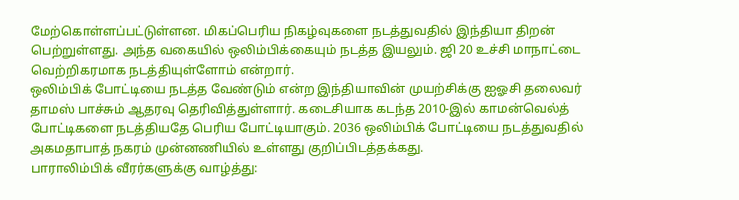மேற்கொள்ளப்பட்டுள்ளன. மிகப்பெரிய நிகழ்வுகளை நடத்துவதில் இந்தியா திறன் பெற்றுள்ளது. அந்த வகையில் ஒலிம்பிக்கையும் நடத்த இயலும். ஜி 20 உச்சி மாநாட்டை வெற்றிகரமாக நடத்தியுள்ளோம் என்றார்.
ஒலிம்பிக் போட்டியை நடத்த வேண்டும் என்ற இந்தியாவின் முயற்சிக்கு ஐஓசி தலைவர் தாமஸ் பாச்சும் ஆதரவு தெரிவித்துள்ளார். கடைசியாக கடந்த 2010-இல் காமன்வெல்த் போட்டிகளை நடத்தியதே பெரிய போட்டியாகும். 2036 ஒலிம்பிக் போட்டியை நடத்துவதில் அகமதாபாத் நகரம் முன்னணியில் உள்ளது குறிப்பிடத்தக்கது.
பாராலிம்பிக் வீரர்களுக்கு வாழ்த்து: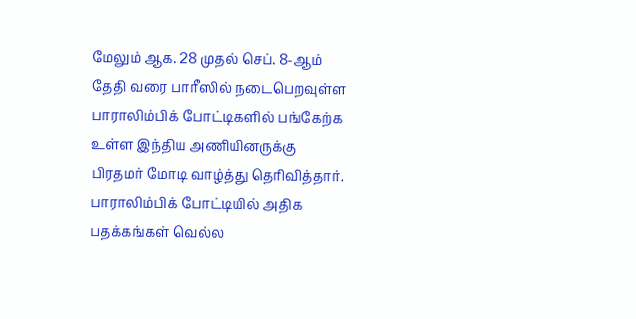மேலும் ஆக. 28 முதல் செப். 8-ஆம் தேதி வரை பாரீஸில் நடைபெறவுள்ள பாராலிம்பிக் போட்டிகளில் பங்கேற்க உள்ள இந்திய அணியினருக்கு பிரதமர் மோடி வாழ்த்து தெரிவித்தார். பாராலிம்பிக் போட்டியில் அதிக பதக்கங்கள் வெல்ல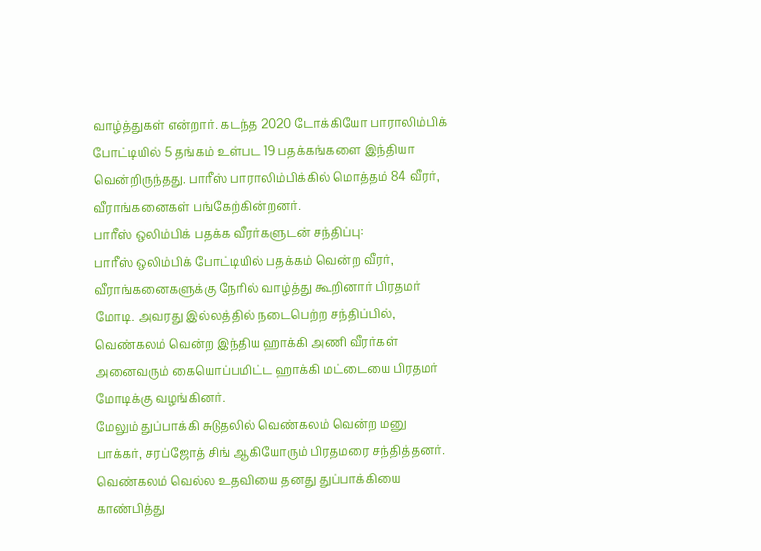வாழ்த்துகள் என்றார். கடந்த 2020 டோக்கியோ பாராலிம்பிக் போட்டியில் 5 தங்கம் உள்பட 19 பதக்கங்களை இந்தியா வென்றிருந்தது. பாரீஸ் பாராலிம்பிக்கில் மொத்தம் 84 வீரர், வீராங்கனைகள் பங்கேற்கின்றனர்.
பாரீஸ் ஒலிம்பிக் பதக்க வீரர்களுடன் சந்திப்பு:
பாரீஸ் ஒலிம்பிக் போட்டியில் பதக்கம் வென்ற வீரர், வீராங்கனைகளுக்கு நேரில் வாழ்த்து கூறினார் பிரதமர் மோடி. அவரது இல்லத்தில் நடைபெற்ற சந்திப்பில், வெண்கலம் வென்ற இந்திய ஹாக்கி அணி வீரர்கள் அனைவரும் கையொப்பமிட்ட ஹாக்கி மட்டையை பிரதமர் மோடிக்கு வழங்கினர்.
மேலும் துப்பாக்கி சுடுதலில் வெண்கலம் வென்ற மனு பாக்கர், சரப்ஜோத் சிங் ஆகியோரும் பிரதமரை சந்தித்தனர். வெண்கலம் வெல்ல உதவியை தனது துப்பாக்கியை காண்பித்து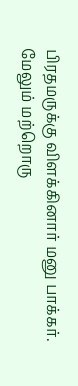பிரதமருக்கு விளக்கினார் மனு பாக்கர்.
மேலும் மற்றொரு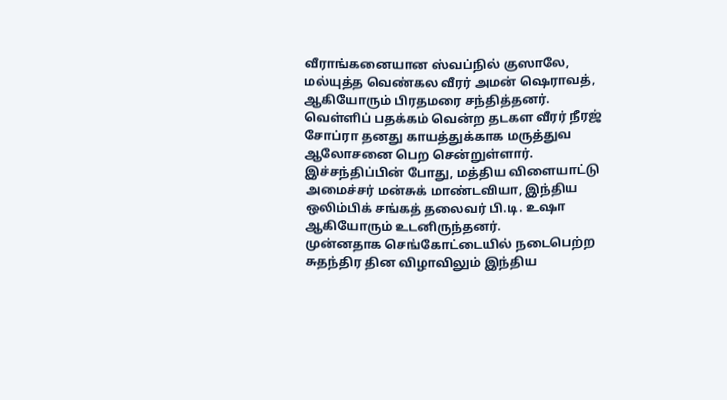வீராங்கனையான ஸ்வப்நில் குஸாலே, மல்யுத்த வெண்கல வீரர் அமன் ஷெராவத், ஆகியோரும் பிரதமரை சந்தித்தனர்.
வெள்ளிப் பதக்கம் வென்ற தடகள வீரர் நீரஜ் சோப்ரா தனது காயத்துக்காக மருத்துவ ஆலோசனை பெற சென்றுள்ளார்.
இச்சந்திப்பின் போது, மத்திய விளையாட்டு அமைச்சர் மன்சுக் மாண்டவியா, இந்திய ஒலிம்பிக் சங்கத் தலைவர் பி.டி. உஷா ஆகியோரும் உடனிருந்தனர்.
முன்னதாக செங்கோட்டையில் நடைபெற்ற சுதந்திர தின விழாவிலும் இந்திய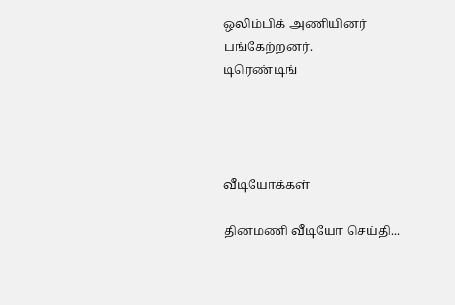ஒலிம்பிக் அணியினர் பங்கேற்றனர்.
டிரெண்டிங்




வீடியோக்கள்

தினமணி வீடியோ செய்தி...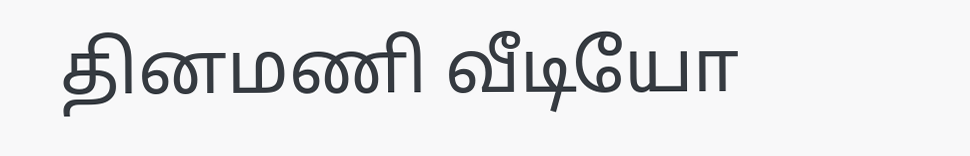தினமணி வீடியோ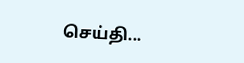செய்தி...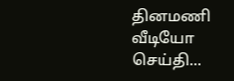தினமணி வீடியோ செய்தி...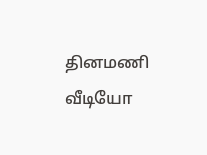தினமணி வீடியோ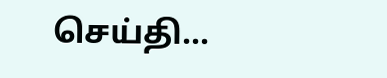செய்தி...